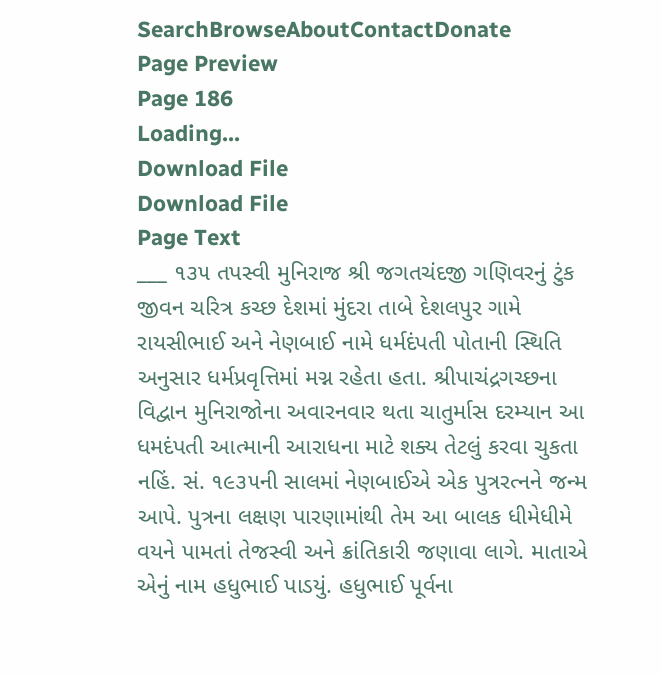SearchBrowseAboutContactDonate
Page Preview
Page 186
Loading...
Download File
Download File
Page Text
___ ૧૩૫ તપસ્વી મુનિરાજ શ્રી જગતચંદજી ગણિવરનું ટુંક જીવન ચરિત્ર કચ્છ દેશમાં મુંદરા તાબે દેશલપુર ગામે રાયસીભાઈ અને નેણબાઈ નામે ધર્મદંપતી પોતાની સ્થિતિ અનુસાર ધર્મપ્રવૃત્તિમાં મગ્ન રહેતા હતા. શ્રીપાચંદ્રગચ્છના વિદ્વાન મુનિરાજોના અવારનવાર થતા ચાતુર્માસ દરમ્યાન આ ધમદંપતી આત્માની આરાધના માટે શક્ય તેટલું કરવા ચુકતા નહિં. સં. ૧૯૩૫ની સાલમાં નેણબાઈએ એક પુત્રરત્નને જન્મ આપે. પુત્રના લક્ષણ પારણામાંથી તેમ આ બાલક ધીમેધીમે વયને પામતાં તેજસ્વી અને ક્રાંતિકારી જણાવા લાગે. માતાએ એનું નામ હધુભાઈ પાડયું. હધુભાઈ પૂર્વના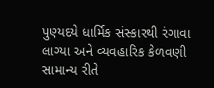પુણ્યદયે ધાર્મિક સંસ્કારથી રંગાવા લાગ્યા અને વ્યવહારિક કેળવણી સામાન્ય રીતે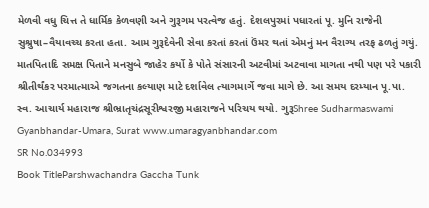મેળવી વધુ ચિત્ત તે ધાર્મિક કેળવણી અને ગુરૂગમ પરત્વેજ હતું. દેશલપુરમાં પધારતાં પૂ. મુનિ રાજેની સુશ્રુષા–વૈયાવચ્ચ કરતા હતા. આમ ગુરૂદેવેની સેવા કરતાં કરતાં ઉંમર થતાં એમનું મન વૈરાગ્ય તરફ ઢળતું ગયું. માતપિતાદિ સમક્ષ પિતાને મનસુબે જાહેર કર્યો કે પોતે સંસારની અટવીમાં અટવાવા માગતા નથી પણ પરે પકારી શ્રીતીર્થંકર પરમાત્માએ જગતના કલ્યાણ માટે દર્શાવેલ ત્યાગમાર્ગે જવા માગે છે. આ સમય દરમ્યાન પૂ.પા. સ્વ. આચાર્ય મહારાજ શ્રીભ્રાતૃચંદ્રસૂરીશ્વરજી મહારાજને પરિચય થયો. ગુરૂShree Sudharmaswami Gyanbhandar-Umara, Surat www.umaragyanbhandar.com
SR No.034993
Book TitleParshwachandra Gaccha Tunk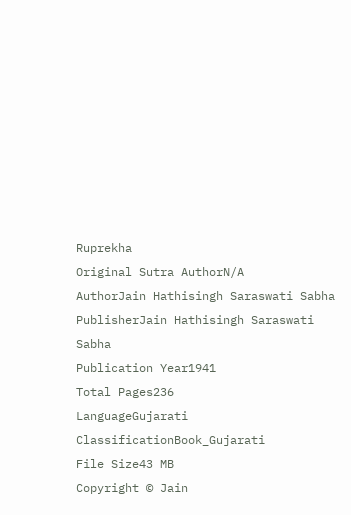Ruprekha
Original Sutra AuthorN/A
AuthorJain Hathisingh Saraswati Sabha
PublisherJain Hathisingh Saraswati Sabha
Publication Year1941
Total Pages236
LanguageGujarati
ClassificationBook_Gujarati
File Size43 MB
Copyright © Jain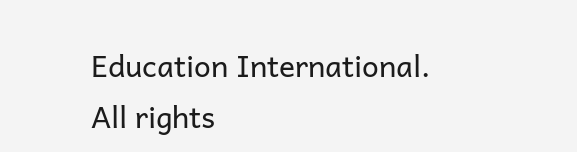Education International. All rights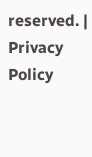reserved. | Privacy Policy